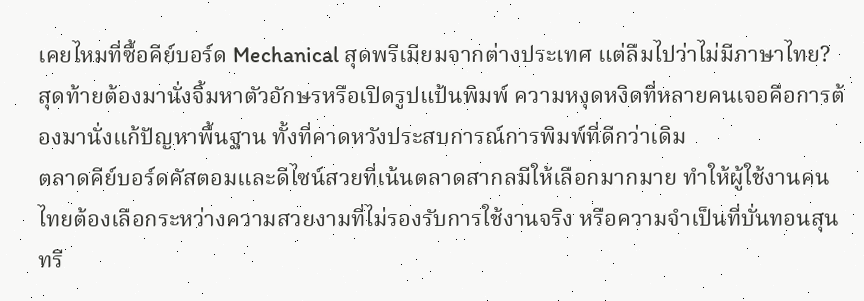เคยไหมที่ซื้อคีย์บอร์ด Mechanical สุดพรีเมียมจากต่างประเทศ แต่ลืมไปว่าไม่มีภาษาไทย? สุดท้ายต้องมานั่งจิ้มหาตัวอักษรหรือเปิดรูปแป้นพิมพ์ ความหงุดหงิดที่หลายคนเจอคือการต้องมานั่งแก้ปัญหาพื้นฐาน ทั้งที่คาดหวังประสบการณ์การพิมพ์ที่ดีกว่าเดิม
ตลาดคีย์บอร์ดคัสตอมและดีไซน์สวยที่เน้นตลาดสากลมีให้เลือกมากมาย ทำให้ผู้ใช้งานคนไทยต้องเลือกระหว่างความสวยงามที่ไม่รองรับการใช้งานจริง หรือความจำเป็นที่บั่นทอนสุนทรี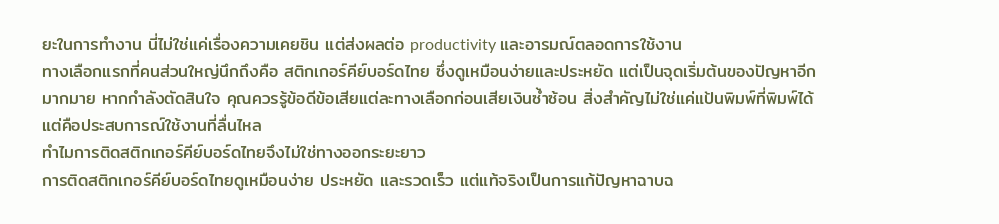ยะในการทำงาน นี่ไม่ใช่แค่เรื่องความเคยชิน แต่ส่งผลต่อ productivity และอารมณ์ตลอดการใช้งาน
ทางเลือกแรกที่คนส่วนใหญ่นึกถึงคือ สติกเกอร์คีย์บอร์ดไทย ซึ่งดูเหมือนง่ายและประหยัด แต่เป็นจุดเริ่มต้นของปัญหาอีกมากมาย หากกำลังตัดสินใจ คุณควรรู้ข้อดีข้อเสียแต่ละทางเลือกก่อนเสียเงินซ้ำซ้อน สิ่งสำคัญไม่ใช่แค่แป้นพิมพ์ที่พิมพ์ได้ แต่คือประสบการณ์ใช้งานที่ลื่นไหล
ทำไมการติดสติกเกอร์คีย์บอร์ดไทยจึงไม่ใช่ทางออกระยะยาว
การติดสติกเกอร์คีย์บอร์ดไทยดูเหมือนง่าย ประหยัด และรวดเร็ว แต่แท้จริงเป็นการแก้ปัญหาฉาบฉ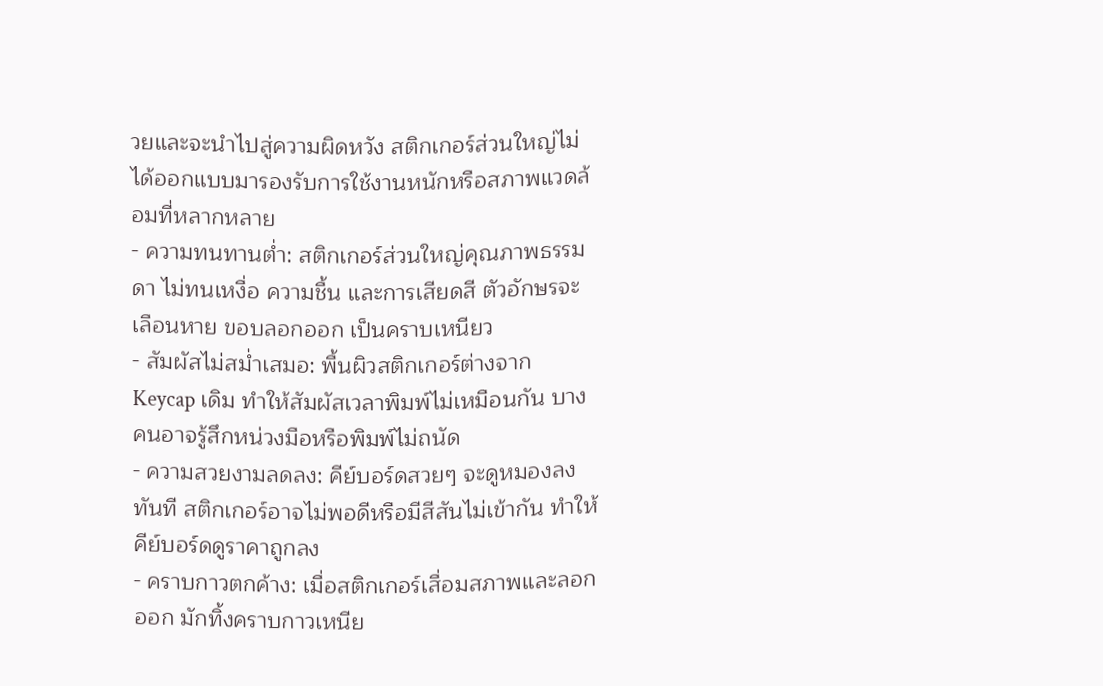วยและจะนำไปสู่ความผิดหวัง สติกเกอร์ส่วนใหญ่ไม่ได้ออกแบบมารองรับการใช้งานหนักหรือสภาพแวดล้อมที่หลากหลาย
- ความทนทานต่ำ: สติกเกอร์ส่วนใหญ่คุณภาพธรรมดา ไม่ทนเหงื่อ ความชื้น และการเสียดสี ตัวอักษรจะเลือนหาย ขอบลอกออก เป็นคราบเหนียว
- สัมผัสไม่สม่ำเสมอ: พื้นผิวสติกเกอร์ต่างจาก Keycap เดิม ทำให้สัมผัสเวลาพิมพ์ไม่เหมือนกัน บางคนอาจรู้สึกหน่วงมือหรือพิมพ์ไม่ถนัด
- ความสวยงามลดลง: คีย์บอร์ดสวยๆ จะดูหมองลงทันที สติกเกอร์อาจไม่พอดีหรือมีสีสันไม่เข้ากัน ทำให้คีย์บอร์ดดูราคาถูกลง
- คราบกาวตกค้าง: เมื่อสติกเกอร์เสื่อมสภาพและลอกออก มักทิ้งคราบกาวเหนีย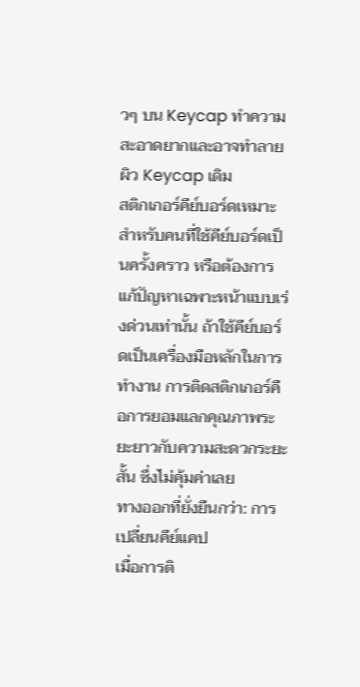วๆ บน Keycap ทำความสะอาดยากและอาจทำลายผิว Keycap เดิม
สติกเกอร์คีย์บอร์ดเหมาะสำหรับคนที่ใช้คีย์บอร์ดเป็นครั้งคราว หรือต้องการแก้ปัญหาเฉพาะหน้าแบบเร่งด่วนเท่านั้น ถ้าใช้คีย์บอร์ดเป็นเครื่องมือหลักในการทำงาน การติดสติกเกอร์คือการยอมแลกคุณภาพระยะยาวกับความสะดวกระยะสั้น ซึ่งไม่คุ้มค่าเลย
ทางออกที่ยั่งยืนกว่า: การเปลี่ยนคีย์แคป
เมื่อการติ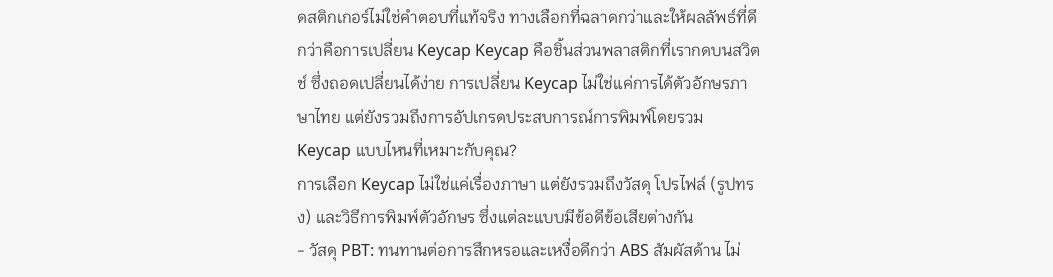ดสติกเกอร์ไม่ใช่คำตอบที่แท้จริง ทางเลือกที่ฉลาดกว่าและให้ผลลัพธ์ที่ดีกว่าคือการเปลี่ยน Keycap Keycap คือชิ้นส่วนพลาสติกที่เรากดบนสวิตช์ ซึ่งถอดเปลี่ยนได้ง่าย การเปลี่ยน Keycap ไม่ใช่แค่การได้ตัวอักษรภาษาไทย แต่ยังรวมถึงการอัปเกรดประสบการณ์การพิมพ์โดยรวม
Keycap แบบไหนที่เหมาะกับคุณ?
การเลือก Keycap ไม่ใช่แค่เรื่องภาษา แต่ยังรวมถึงวัสดุ โปรไฟล์ (รูปทรง) และวิธีการพิมพ์ตัวอักษร ซึ่งแต่ละแบบมีข้อดีข้อเสียต่างกัน
- วัสดุ PBT: ทนทานต่อการสึกหรอและเหงื่อดีกว่า ABS สัมผัสด้าน ไม่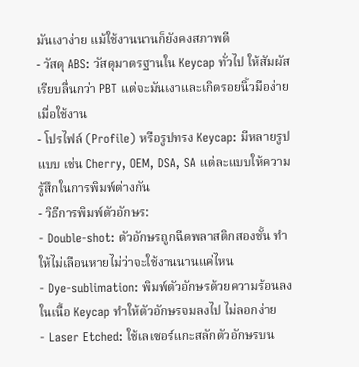มันเงาง่าย แม้ใช้งานนานก็ยังคงสภาพดี
- วัสดุ ABS: วัสดุมาตรฐานใน Keycap ทั่วไป ให้สัมผัสเรียบลื่นกว่า PBT แต่จะมันเงาและเกิดรอยนิ้วมือง่ายเมื่อใช้งาน
- โปรไฟล์ (Profile) หรือรูปทรง Keycap: มีหลายรูปแบบ เช่น Cherry, OEM, DSA, SA แต่ละแบบให้ความรู้สึกในการพิมพ์ต่างกัน
- วิธีการพิมพ์ตัวอักษร:
- Double-shot: ตัวอักษรถูกฉีดพลาสติกสองชั้น ทำให้ไม่เลือนหายไม่ว่าจะใช้งานนานแค่ไหน
- Dye-sublimation: พิมพ์ตัวอักษรด้วยความร้อนลงในเนื้อ Keycap ทำให้ตัวอักษรจมลงไป ไม่ลอกง่าย
- Laser Etched: ใช้เลเซอร์แกะสลักตัวอักษรบน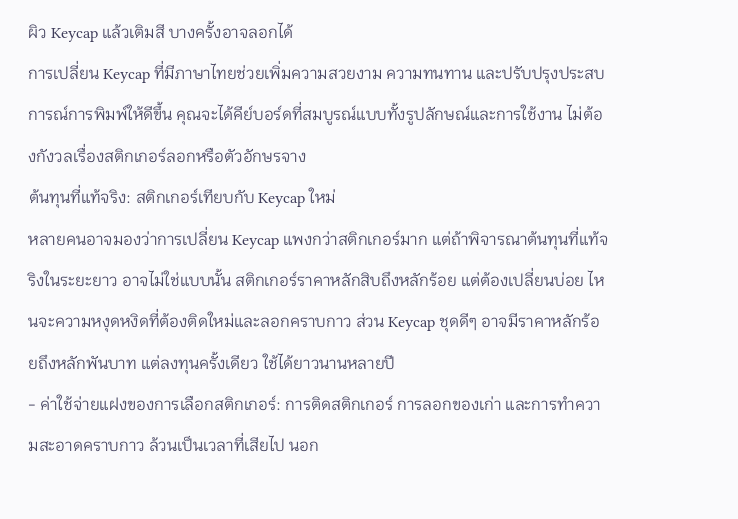ผิว Keycap แล้วเติมสี บางครั้งอาจลอกได้
การเปลี่ยน Keycap ที่มีภาษาไทยช่วยเพิ่มความสวยงาม ความทนทาน และปรับปรุงประสบการณ์การพิมพ์ให้ดีขึ้น คุณจะได้คีย์บอร์ดที่สมบูรณ์แบบทั้งรูปลักษณ์และการใช้งาน ไม่ต้องกังวลเรื่องสติกเกอร์ลอกหรือตัวอักษรจาง
ต้นทุนที่แท้จริง: สติกเกอร์เทียบกับ Keycap ใหม่
หลายคนอาจมองว่าการเปลี่ยน Keycap แพงกว่าสติกเกอร์มาก แต่ถ้าพิจารณาต้นทุนที่แท้จริงในระยะยาว อาจไม่ใช่แบบนั้น สติกเกอร์ราคาหลักสิบถึงหลักร้อย แต่ต้องเปลี่ยนบ่อย ไหนจะความหงุดหงิดที่ต้องติดใหม่และลอกคราบกาว ส่วน Keycap ชุดดีๆ อาจมีราคาหลักร้อยถึงหลักพันบาท แต่ลงทุนครั้งเดียว ใช้ได้ยาวนานหลายปี
- ค่าใช้จ่ายแฝงของการเลือกสติกเกอร์: การติดสติกเกอร์ การลอกของเก่า และการทำความสะอาดคราบกาว ล้วนเป็นเวลาที่เสียไป นอก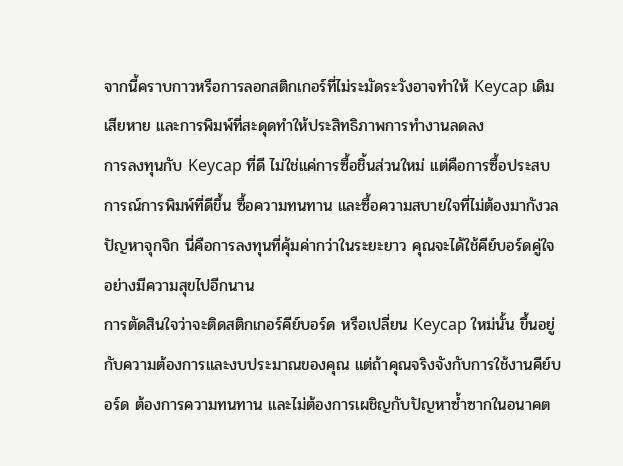จากนี้คราบกาวหรือการลอกสติกเกอร์ที่ไม่ระมัดระวังอาจทำให้ Keycap เดิมเสียหาย และการพิมพ์ที่สะดุดทำให้ประสิทธิภาพการทำงานลดลง
การลงทุนกับ Keycap ที่ดี ไม่ใช่แค่การซื้อชิ้นส่วนใหม่ แต่คือการซื้อประสบการณ์การพิมพ์ที่ดีขึ้น ซื้อความทนทาน และซื้อความสบายใจที่ไม่ต้องมากังวลปัญหาจุกจิก นี่คือการลงทุนที่คุ้มค่ากว่าในระยะยาว คุณจะได้ใช้คีย์บอร์ดคู่ใจอย่างมีความสุขไปอีกนาน
การตัดสินใจว่าจะติดสติกเกอร์คีย์บอร์ด หรือเปลี่ยน Keycap ใหม่นั้น ขึ้นอยู่กับความต้องการและงบประมาณของคุณ แต่ถ้าคุณจริงจังกับการใช้งานคีย์บอร์ด ต้องการความทนทาน และไม่ต้องการเผชิญกับปัญหาซ้ำซากในอนาคต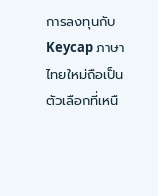การลงทุนกับ Keycap ภาษาไทยใหม่ถือเป็นตัวเลือกที่เหนื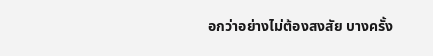อกว่าอย่างไม่ต้องสงสัย บางครั้ง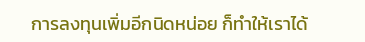การลงทุนเพิ่มอีกนิดหน่อย ก็ทำให้เราได้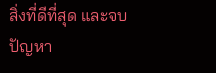สิ่งที่ดีที่สุด และจบปัญหา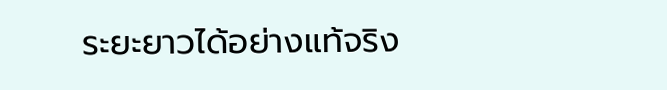ระยะยาวได้อย่างแท้จริง